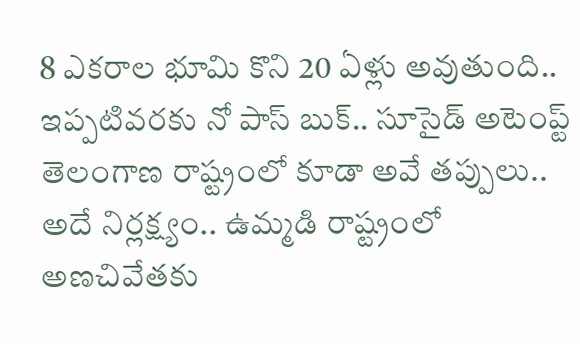8 ఎకరాల భూమి కొని 20 ఏళ్లు అవుతుంది.. ఇప్పటివరకు నో పాస్ బుక్.. సూసైడ్ అటెంప్ట్
తెలంగాణ రాష్ట్రంలో కూడా అవే తప్పులు.. అదే నిర్లక్ష్యం.. ఉమ్మడి రాష్ట్రంలో అణచివేతకు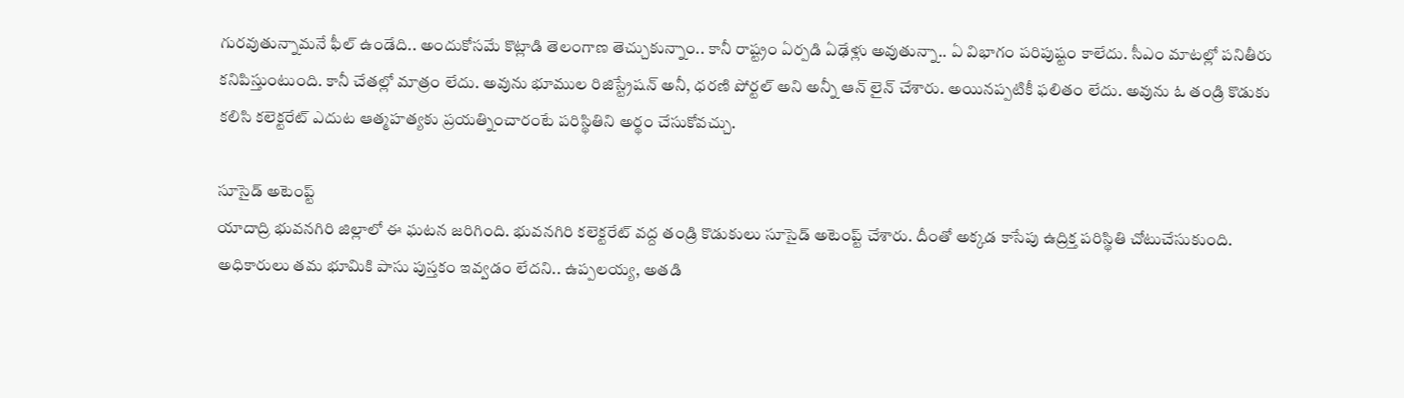గురవుతున్నామనే ఫీల్ ఉండేది.. అందుకోసమే కొట్లాడి తెలంగాణ తెచ్చుకున్నాం.. కానీ రాష్ట్రం ఏర్పడి ఏఢేళ్లు అవుతున్నా.. ఏ విభాగం పరిపుష్టం కాలేదు. సీఎం మాటల్లో పనితీరు కనిపిస్తుంటుంది. కానీ చేతల్లో మాత్రం లేదు. అవును భూముల రిజిస్ట్రేషన్ అనీ, ధరణి పోర్టల్ అని అన్నీ ఆన్ లైన్ చేశారు. అయినప్పటికీ ఫలితం లేదు. అవును ఓ తండ్రి కొడుకు కలిసి కలెక్టరేట్ ఎదుట ఆత్మహత్యకు ప్రయత్నించారంటే పరిస్థితిని అర్థం చేసుకోవచ్చు.

సూసైడ్ అటెంప్ట్
యాదాద్రి భువనగిరి జిల్లాలో ఈ ఘటన జరిగింది. భువనగిరి కలెక్టరేట్ వద్ద తండ్రి కొడుకులు సూసైడ్ అటెంప్ట్ చేశారు. దీంతో అక్కడ కాసేపు ఉద్రిక్త పరిస్థితి చోటుచేసుకుంది. అధికారులు తమ భూమికి పాసు పుస్తకం ఇవ్వడం లేదని.. ఉప్పలయ్య, అతడి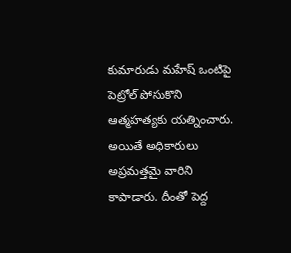కుమారుడు మహేష్ ఒంటిపై పెట్రోల్ పోసుకొని ఆత్మహత్యకు యత్నించారు. అయితే అధికారులు అప్రమత్తమై వారిని కాపాడారు. దీంతో పెద్ద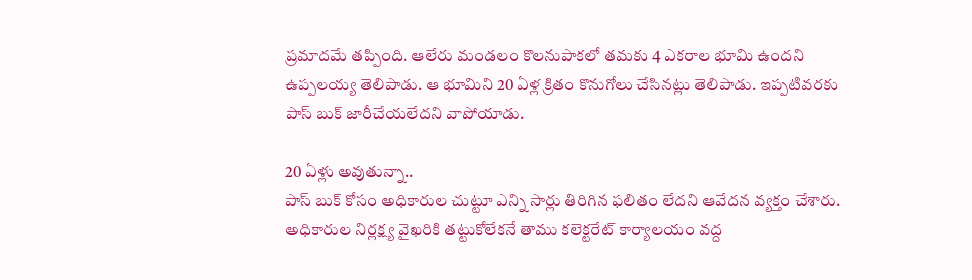ప్రమాదమే తప్పింది. ఆలేరు మండలం కొలనుపాకలో తమకు 4 ఎకరాల భూమి ఉందని ఉప్పలయ్య తెలిపాడు. ఆ భూమిని 20 ఏళ్ల క్రితం కొనుగోలు చేసినట్లు తెలిపాడు. ఇప్పటివరకు పాస్ బుక్ జారీచేయలేదని వాపోయాడు.

20 ఏళ్లు అవుతున్నా..
పాస్ బుక్ కోసం అధికారుల చుట్టూ ఎన్ని సార్లు తిరిగిన ఫలితం లేదని ఆవేదన వ్యక్తం చేశారు. అధికారుల నిర్లక్ష్య వైఖరికి తట్టుకోలేకనే తాము కలెక్టరేట్ కార్యాలయం వద్ద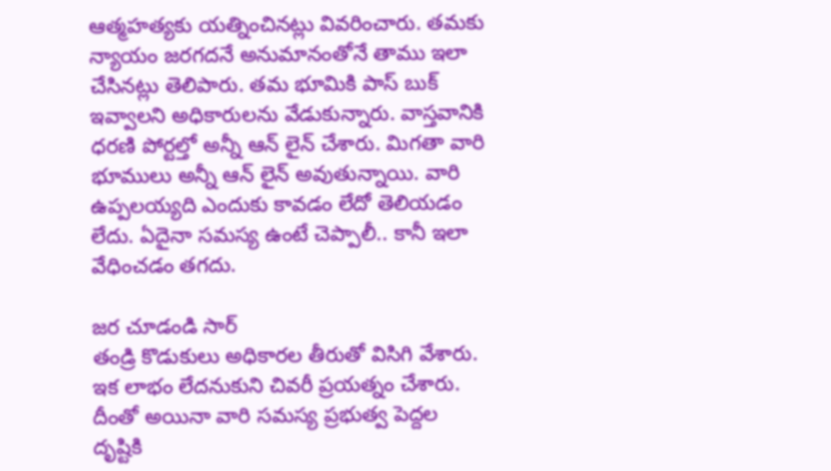ఆత్మహత్యకు యత్నించినట్లు వివరించారు. తమకు న్యాయం జరగదనే అనుమానంతోనే తాము ఇలా చేసినట్లు తెలిపారు. తమ భూమికి పాస్ బుక్ ఇవ్వాలని అధికారులను వేడుకున్నారు. వాస్తవానికి ధరణి పోర్టల్తో అన్నీ ఆన్ లైన్ చేశారు. మిగతా వారి భూములు అన్నీ ఆన్ లైన్ అవుతున్నాయి. వారి ఉప్పలయ్యది ఎందుకు కావడం లేదో తెలియడం లేదు. ఏదైనా సమస్య ఉంటే చెప్పాలీ.. కానీ ఇలా వేధించడం తగదు.

జర చూడండి సార్
తండ్రి కొడుకులు అధికారల తీరుతో విసిగి వేశారు. ఇక లాభం లేదనుకుని చివరీ ప్రయత్నం చేశారు. దీంతో అయినా వారి సమస్య ప్రభుత్వ పెద్దల దృష్టికి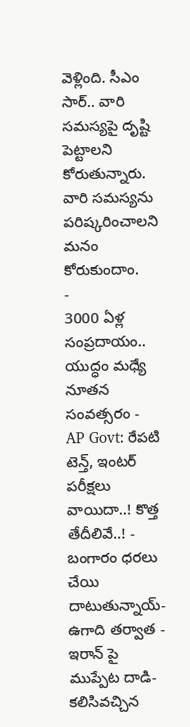వెళ్లింది. సీఎం సార్.. వారి సమస్యపై దృష్టి పెట్టాలని కోరుతున్నారు. వారి సమస్యను పరిష్కరించాలని మనం కోరుకుందాం.
-
3000 ఏళ్ల సంప్రదాయం.. యుద్ధం మధ్యే నూతన సంవత్సరం -
AP Govt: రేపటి టెన్త్, ఇంటర్ పరీక్షలు వాయిదా..! కొత్త తేదీలివే..! -
బంగారం ధరలు చేయి దాటుతున్నాయ్- ఉగాది తర్వాత -
ఇరాన్ పై ముప్పేట దాడి- కలిసివచ్చిన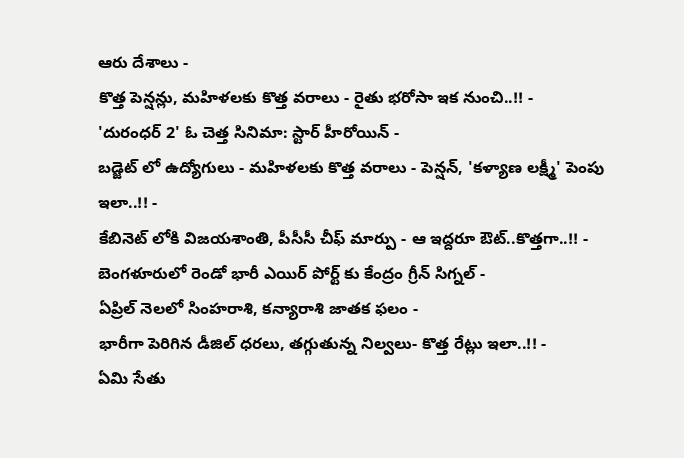ఆరు దేశాలు -
కొత్త పెన్షన్లు, మహిళలకు కొత్త వరాలు - రైతు భరోసా ఇక నుంచి..!! -
'దురంధర్ 2' ఓ చెత్త సినిమా: స్టార్ హీరోయిన్ -
బడ్జెట్ లో ఉద్యోగులు - మహిళలకు కొత్త వరాలు - పెన్షన్, 'కళ్యాణ లక్ష్మీ' పెంపు ఇలా..!! -
కేబినెట్ లోకి విజయశాంతి, పీసీసీ చీఫ్ మార్పు - ఆ ఇద్దరూ ఔట్..కొత్తగా..!! -
బెంగళూరులో రెండో భారీ ఎయిర్ పోర్ట్ కు కేంద్రం గ్రీన్ సిగ్నల్ -
ఏప్రిల్ నెలలో సింహరాశి, కన్యారాశి జాతక ఫలం -
భారీగా పెరిగిన డీజిల్ ధరలు, తగ్గుతున్న నిల్వలు- కొత్త రేట్లు ఇలా..!! -
ఏమి సేతు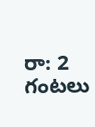రా: 2 గంటలు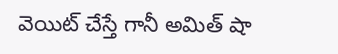వెయిట్ చేస్తే గానీ అమిత్ షా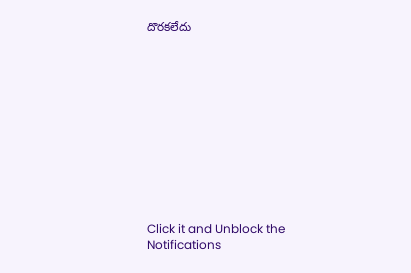దొరకలేదు












Click it and Unblock the Notifications